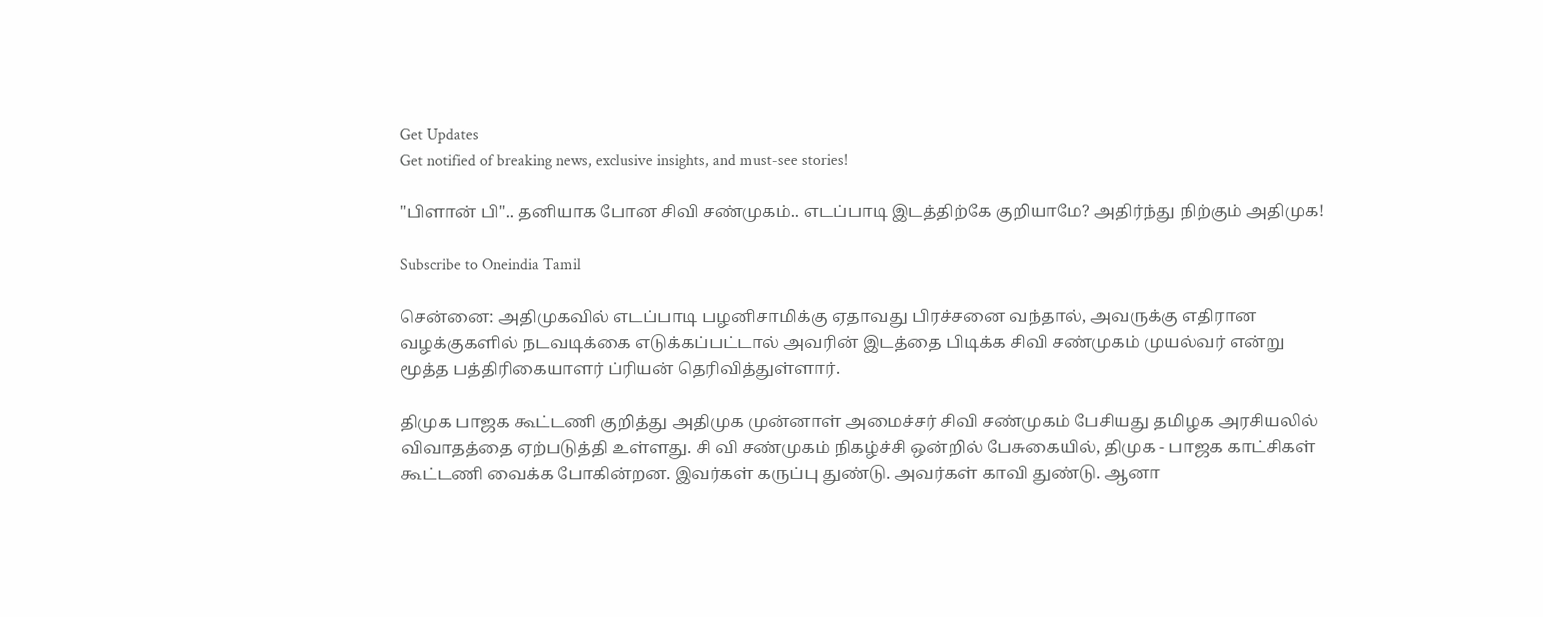Get Updates
Get notified of breaking news, exclusive insights, and must-see stories!

"பிளான் பி".. தனியாக போன சிவி சண்முகம்.. எடப்பாடி இடத்திற்கே குறியாமே? அதிர்ந்து நிற்கும் அதிமுக!

Subscribe to Oneindia Tamil

சென்னை: அதிமுகவில் எடப்பாடி பழனிசாமிக்கு ஏதாவது பிரச்சனை வந்தால், அவருக்கு எதிரான வழக்குகளில் நடவடிக்கை எடுக்கப்பட்டால் அவரின் இடத்தை பிடிக்க சிவி சண்முகம் முயல்வர் என்று மூத்த பத்திரிகையாளர் ப்ரியன் தெரிவித்துள்ளார்.

திமுக பாஜக கூட்டணி குறித்து அதிமுக முன்னாள் அமைச்சர் சிவி சண்முகம் பேசியது தமிழக அரசியலில் விவாதத்தை ஏற்படுத்தி உள்ளது. சி வி சண்முகம் நிகழ்ச்சி ஒன்றில் பேசுகையில், திமுக - பாஜக காட்சிகள் கூட்டணி வைக்க போகின்றன. இவர்கள் கருப்பு துண்டு. அவர்கள் காவி துண்டு. ஆனா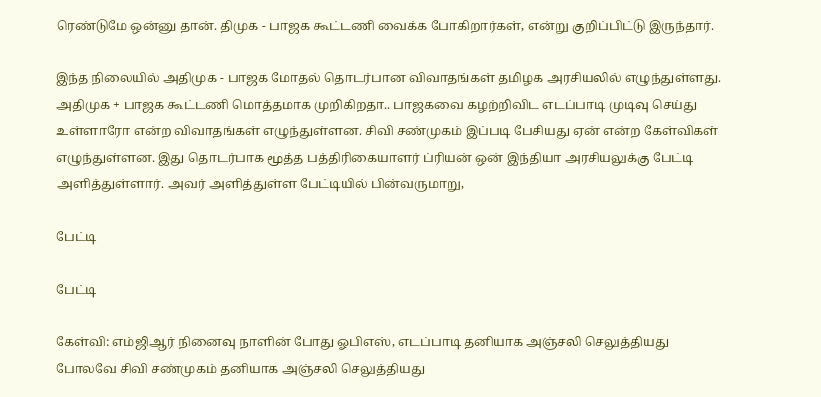ரெண்டுமே ஒன்னு தான். திமுக - பாஜக கூட்டணி வைக்க போகிறார்கள், என்று குறிப்பிட்டு இருந்தார்.

இந்த நிலையில் அதிமுக - பாஜக மோதல் தொடர்பான விவாதங்கள் தமிழக அரசியலில் எழுந்துள்ளது. அதிமுக + பாஜக கூட்டணி மொத்தமாக முறிகிறதா.. பாஜகவை கழற்றிவிட எடப்பாடி முடிவு செய்து உள்ளாரோ என்ற விவாதங்கள் எழுந்துள்ளன. சிவி சண்முகம் இப்படி பேசியது ஏன் என்ற கேள்விகள் எழுந்துள்ளன. இது தொடர்பாக மூத்த பத்திரிகையாளர் ப்ரியன் ஒன் இந்தியா அரசியலுக்கு பேட்டி அளித்துள்ளார். அவர் அளித்துள்ள பேட்டியில் பின்வருமாறு,

பேட்டி

பேட்டி

கேள்வி: எம்ஜிஆர் நினைவு நாளின் போது ஓபிஎஸ், எடப்பாடி தனியாக அஞ்சலி செலுத்தியது போலவே சிவி சண்முகம் தனியாக அஞ்சலி செலுத்தியது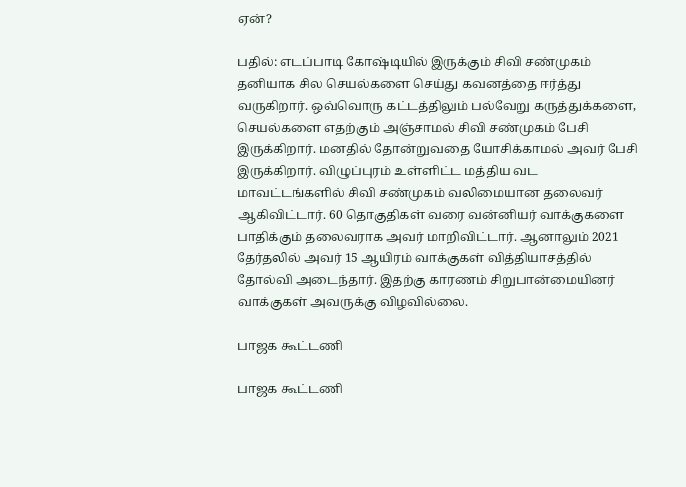ஏன்?

பதில்: எடப்பாடி கோஷ்டியில் இருக்கும் சிவி சண்முகம் தனியாக சில செயல்களை செய்து கவனத்தை ஈர்த்து வருகிறார். ஒவ்வொரு கட்டத்திலும் பல்வேறு கருத்துக்களை, செயல்களை எதற்கும் அஞ்சாமல் சிவி சண்முகம் பேசி இருக்கிறார். மனதில் தோன்றுவதை யோசிக்காமல் அவர் பேசி இருக்கிறார். விழுப்புரம் உள்ளிட்ட மத்திய வட மாவட்டங்களில் சிவி சண்முகம் வலிமையான தலைவர் ஆகிவிட்டார். 60 தொகுதிகள் வரை வன்னியர் வாக்குகளை பாதிக்கும் தலைவராக அவர் மாறிவிட்டார். ஆனாலும் 2021 தேர்தலில் அவர் 15 ஆயிரம் வாக்குகள் வித்தியாசத்தில் தோல்வி அடைந்தார். இதற்கு காரணம் சிறுபான்மையினர் வாக்குகள் அவருக்கு விழவில்லை.

பாஜக கூட்டணி

பாஜக கூட்டணி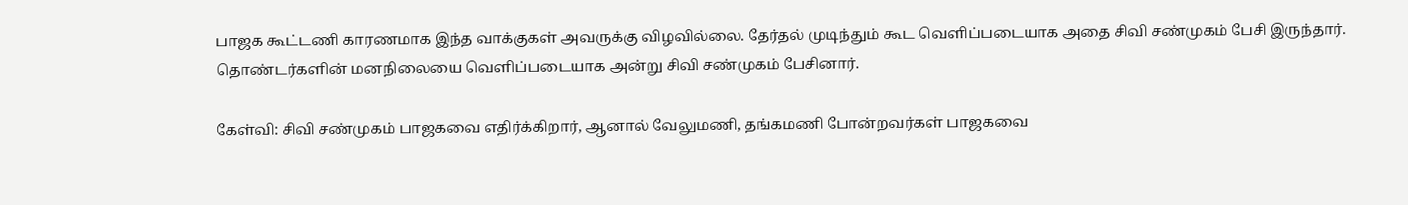பாஜக கூட்டணி காரணமாக இந்த வாக்குகள் அவருக்கு விழவில்லை. தேர்தல் முடிந்தும் கூட வெளிப்படையாக அதை சிவி சண்முகம் பேசி இருந்தார். தொண்டர்களின் மனநிலையை வெளிப்படையாக அன்று சிவி சண்முகம் பேசினார்.

கேள்வி: சிவி சண்முகம் பாஜகவை எதிர்க்கிறார், ஆனால் வேலுமணி, தங்கமணி போன்றவர்கள் பாஜகவை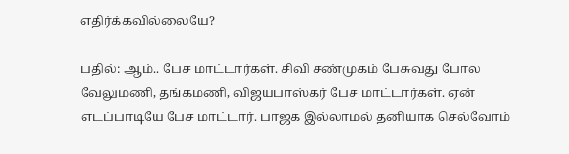எதிர்க்கவில்லையே?

பதில்: ஆம்.. பேச மாட்டார்கள். சிவி சண்முகம் பேசுவது போல வேலுமணி, தங்கமணி, விஜயபாஸ்கர் பேச மாட்டார்கள். ஏன் எடப்பாடியே பேச மாட்டார். பாஜக இல்லாமல் தனியாக செல்வோம்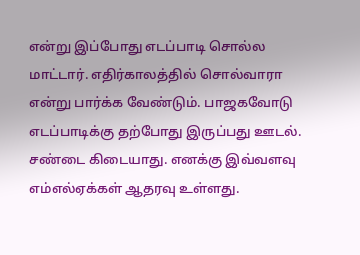என்று இப்போது எடப்பாடி சொல்ல மாட்டார். எதிர்காலத்தில் சொல்வாரா என்று பார்க்க வேண்டும். பாஜகவோடு எடப்பாடிக்கு தற்போது இருப்பது ஊடல். சண்டை கிடையாது. எனக்கு இவ்வளவு எம்எல்ஏக்கள் ஆதரவு உள்ளது.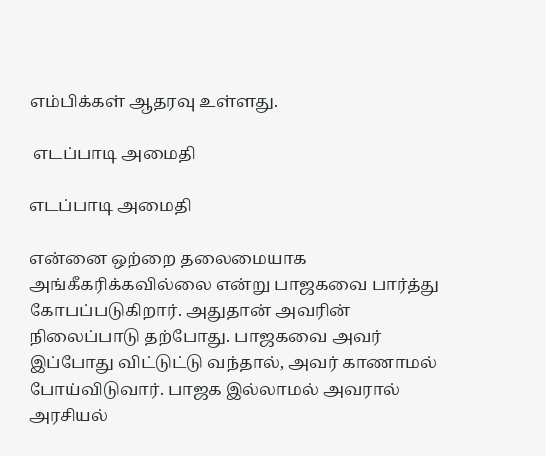எம்பிக்கள் ஆதரவு உள்ளது.

 எடப்பாடி அமைதி

எடப்பாடி அமைதி

என்னை ஒற்றை தலைமையாக அங்கீகரிக்கவில்லை என்று பாஜகவை பார்த்து கோபப்படுகிறார். அதுதான் அவரின் நிலைப்பாடு தற்போது. பாஜகவை அவர் இப்போது விட்டுட்டு வந்தால், அவர் காணாமல் போய்விடுவார். பாஜக இல்லாமல் அவரால் அரசியல்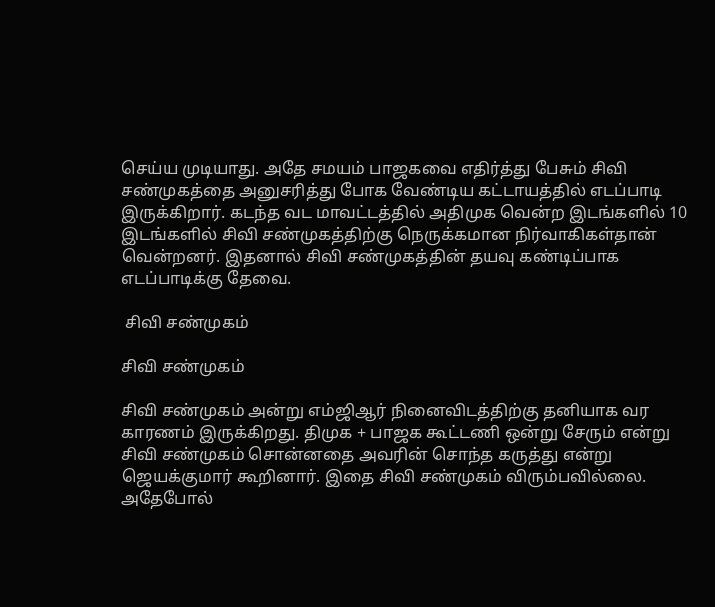செய்ய முடியாது. அதே சமயம் பாஜகவை எதிர்த்து பேசும் சிவி சண்முகத்தை அனுசரித்து போக வேண்டிய கட்டாயத்தில் எடப்பாடி இருக்கிறார். கடந்த வட மாவட்டத்தில் அதிமுக வென்ற இடங்களில் 10 இடங்களில் சிவி சண்முகத்திற்கு நெருக்கமான நிர்வாகிகள்தான் வென்றனர். இதனால் சிவி சண்முகத்தின் தயவு கண்டிப்பாக எடப்பாடிக்கு தேவை.

 சிவி சண்முகம்

சிவி சண்முகம்

சிவி சண்முகம் அன்று எம்ஜிஆர் நினைவிடத்திற்கு தனியாக வர காரணம் இருக்கிறது. திமுக + பாஜக கூட்டணி ஒன்று சேரும் என்று சிவி சண்முகம் சொன்னதை அவரின் சொந்த கருத்து என்று ஜெயக்குமார் கூறினார். இதை சிவி சண்முகம் விரும்பவில்லை. அதேபோல்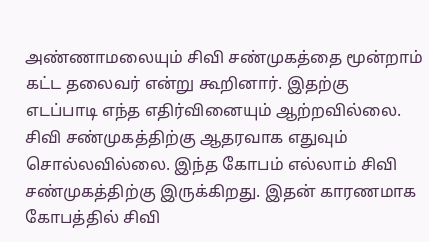அண்ணாமலையும் சிவி சண்முகத்தை மூன்றாம் கட்ட தலைவர் என்று கூறினார். இதற்கு எடப்பாடி எந்த எதிர்வினையும் ஆற்றவில்லை. சிவி சண்முகத்திற்கு ஆதரவாக எதுவும் சொல்லவில்லை. இந்த கோபம் எல்லாம் சிவி சண்முகத்திற்கு இருக்கிறது. இதன் காரணமாக கோபத்தில் சிவி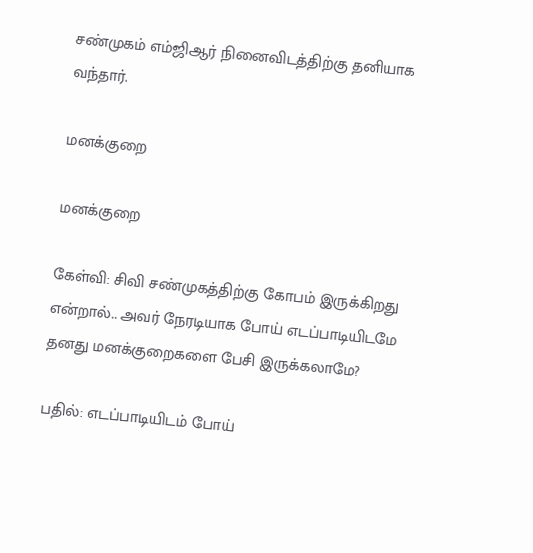சண்முகம் எம்ஜிஆர் நினைவிடத்திற்கு தனியாக வந்தார்.

மனக்குறை

மனக்குறை

கேள்வி: சிவி சண்முகத்திற்கு கோபம் இருக்கிறது என்றால்.. அவர் நேரடியாக போய் எடப்பாடியிடமே தனது மனக்குறைகளை பேசி இருக்கலாமே?

பதில்: எடப்பாடியிடம் போய்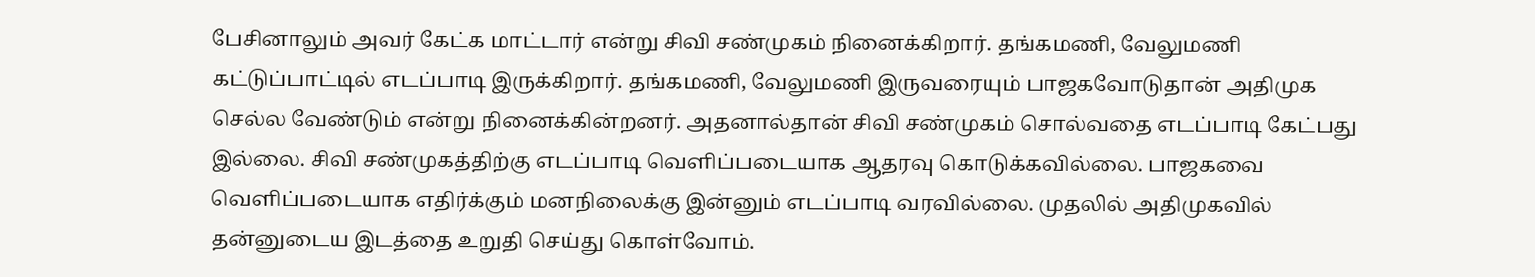பேசினாலும் அவர் கேட்க மாட்டார் என்று சிவி சண்முகம் நினைக்கிறார். தங்கமணி, வேலுமணி கட்டுப்பாட்டில் எடப்பாடி இருக்கிறார். தங்கமணி, வேலுமணி இருவரையும் பாஜகவோடுதான் அதிமுக செல்ல வேண்டும் என்று நினைக்கின்றனர். அதனால்தான் சிவி சண்முகம் சொல்வதை எடப்பாடி கேட்பது இல்லை. சிவி சண்முகத்திற்கு எடப்பாடி வெளிப்படையாக ஆதரவு கொடுக்கவில்லை. பாஜகவை வெளிப்படையாக எதிர்க்கும் மனநிலைக்கு இன்னும் எடப்பாடி வரவில்லை. முதலில் அதிமுகவில் தன்னுடைய இடத்தை உறுதி செய்து கொள்வோம்.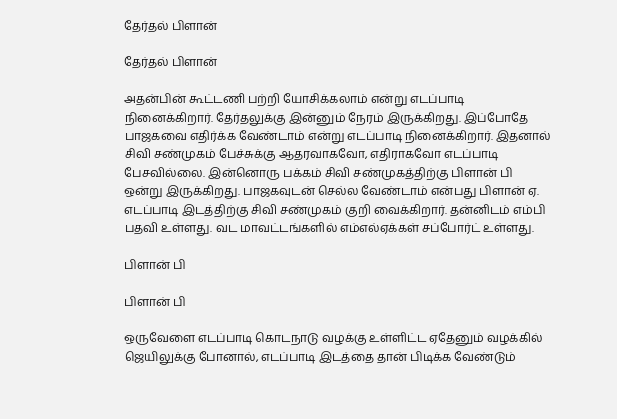தேர்தல் பிளான்

தேர்தல் பிளான்

அதன்பின் கூட்டணி பற்றி யோசிக்கலாம் என்று எடப்பாடி நினைக்கிறார். தேர்தலுக்கு இன்னும் நேரம் இருக்கிறது. இப்போதே பாஜகவை எதிர்க்க வேண்டாம் என்று எடப்பாடி நினைக்கிறார். இதனால் சிவி சண்முகம் பேச்சுக்கு ஆதரவாகவோ, எதிராகவோ எடப்பாடி பேசவில்லை. இன்னொரு பக்கம் சிவி சண்முகத்திற்கு பிளான் பி ஒன்று இருக்கிறது. பாஜகவுடன் செல்ல வேண்டாம் என்பது பிளான் ஏ. எடப்பாடி இடத்திற்கு சிவி சண்முகம் குறி வைக்கிறார். தன்னிடம் எம்பி பதவி உள்ளது. வட மாவட்டங்களில் எம்எல்ஏக்கள் சப்போர்ட் உள்ளது.

பிளான் பி

பிளான் பி

ஒருவேளை எடப்பாடி கொடநாடு வழக்கு உள்ளிட்ட ஏதேனும் வழக்கில் ஜெயிலுக்கு போனால், எடப்பாடி இடத்தை தான் பிடிக்க வேண்டும்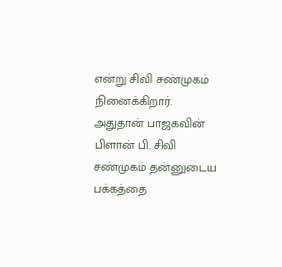என்று சிவி சண்முகம் நினைக்கிறார். அதுதான் பாஜகவின் பிளான் பி. சிவி சண்முகம் தன்னுடைய பக்கத்தை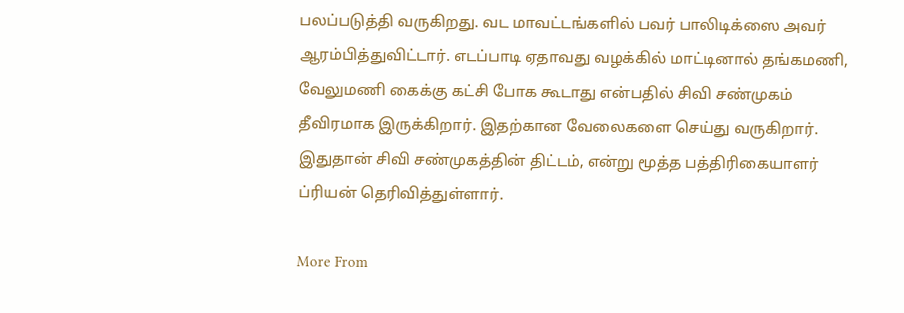பலப்படுத்தி வருகிறது. வட மாவட்டங்களில் பவர் பாலிடிக்ஸை அவர் ஆரம்பித்துவிட்டார். எடப்பாடி ஏதாவது வழக்கில் மாட்டினால் தங்கமணி, வேலுமணி கைக்கு கட்சி போக கூடாது என்பதில் சிவி சண்முகம் தீவிரமாக இருக்கிறார். இதற்கான வேலைகளை செய்து வருகிறார். இதுதான் சிவி சண்முகத்தின் திட்டம், என்று மூத்த பத்திரிகையாளர் ப்ரியன் தெரிவித்துள்ளார்.

More From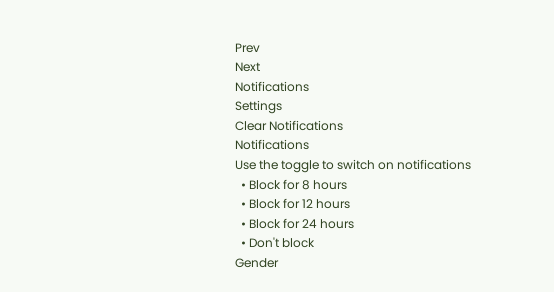Prev
Next
Notifications
Settings
Clear Notifications
Notifications
Use the toggle to switch on notifications
  • Block for 8 hours
  • Block for 12 hours
  • Block for 24 hours
  • Don't block
Gender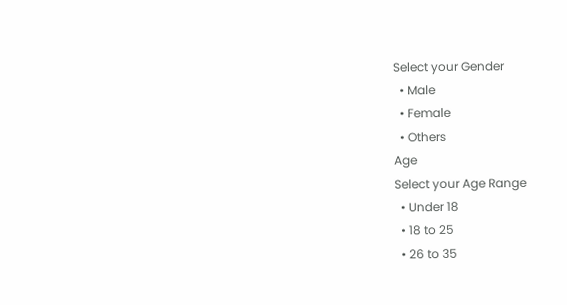Select your Gender
  • Male
  • Female
  • Others
Age
Select your Age Range
  • Under 18
  • 18 to 25
  • 26 to 35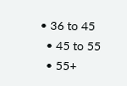• 36 to 45
  • 45 to 55
  • 55+